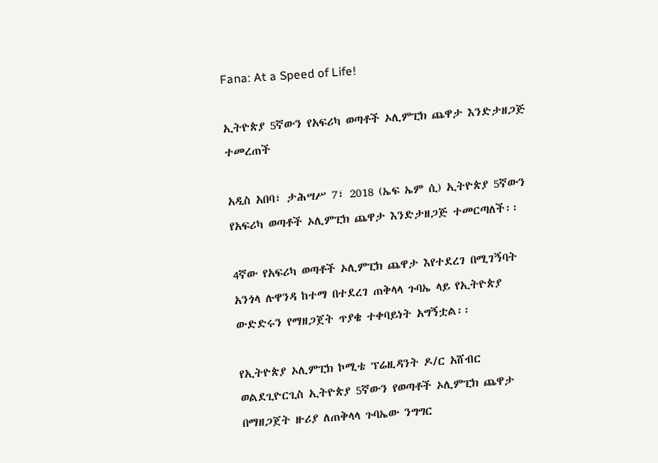Fana: At a Speed of Life!

ኢትዮጵያ 5ኛውን የአፍሪካ ወጣቶች ኦሊምፒክ ጨዋታ እንድታዘጋጅ ተመረጠች

አዲስ አበባ፣ ታሕሣሥ 7፣ 2018 (ኤፍ ኤም ሲ) ኢትዮጵያ 5ኛውን የአፍሪካ ወጣቶች ኦሊምፒክ ጨዋታ እንድታዘጋጅ ተመርጣለች፡፡

4ኛው የአፍሪካ ወጣቶች ኦሊምፒክ ጨዋታ እየተደረገ በሚገኝባት አንጎላ ሉዋንዳ ከተማ በተደረገ ጠቅላላ ጉባኤ ላይ የኢትዮጵያ ውድድሩን የማዘጋጀት ጥያቄ ተቀባይነት አግኝቷል፡፡

የኢትዮጵያ ኦሊምፒክ ኮሚቴ ፕሬዚዳንት ዶ/ር አሸብር ወልደጊዮርጊስ ኢትዮጵያ 5ኛውን የወጣቶች ኦሊምፒክ ጨዋታ በማዘጋጀት ዙሪያ ለጠቅላላ ጉባኤው ንግግር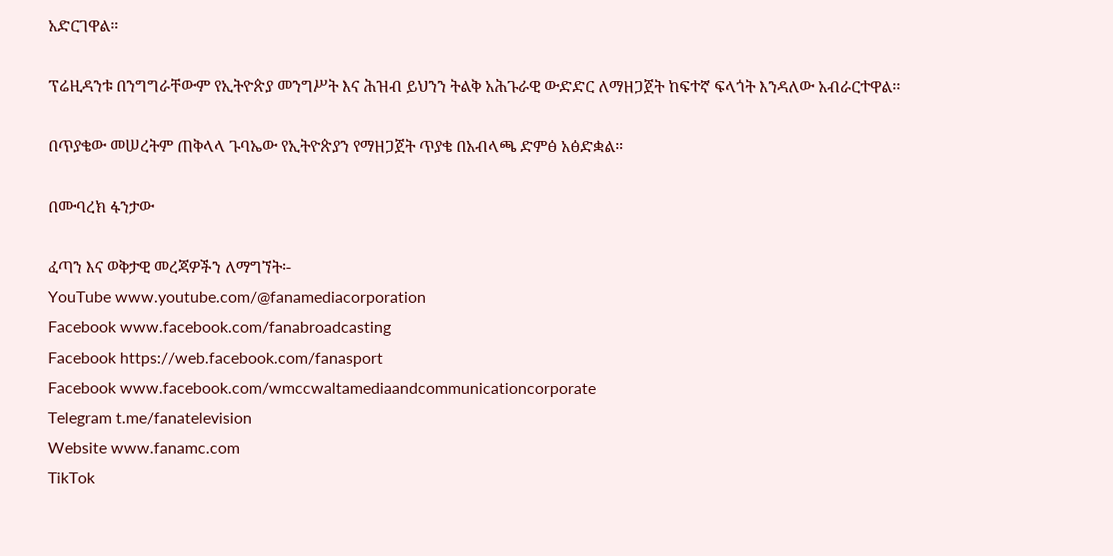አድርገዋል።

ፕሬዚዳንቱ በንግግራቸውም የኢትዮጵያ መንግሥት እና ሕዝብ ይህንን ትልቅ አሕጉራዊ ውድድር ለማዘጋጀት ከፍተኛ ፍላጎት እንዳለው አብራርተዋል፡፡

በጥያቄው መሠረትም ጠቅላላ ጉባኤው የኢትዮጵያን የማዘጋጀት ጥያቄ በአብላጫ ድምፅ አፅድቋል።

በሙባረክ ፋንታው

ፈጣን እና ወቅታዊ መረጃዎችን ለማግኘት፡-
YouTube www.youtube.com/@fanamediacorporation
Facebook www.facebook.com/fanabroadcasting
Facebook https://web.facebook.com/fanasport
Facebook www.facebook.com/wmccwaltamediaandcommunicationcorporate
Telegram t.me/fanatelevision
Website www.fanamc.com
TikTok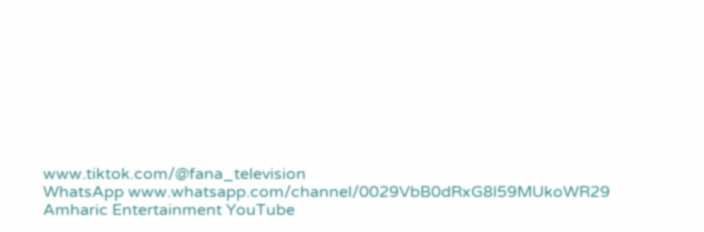www.tiktok.com/@fana_television
WhatsApp www.whatsapp.com/channel/0029VbB0dRxG8l59MUkoWR29
Amharic Entertainment YouTube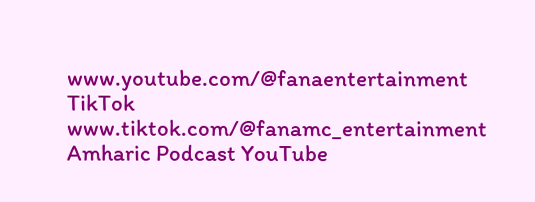www.youtube.com/@fanaentertainment
TikTok www.tiktok.com/@fanamc_entertainment
Amharic Podcast YouTube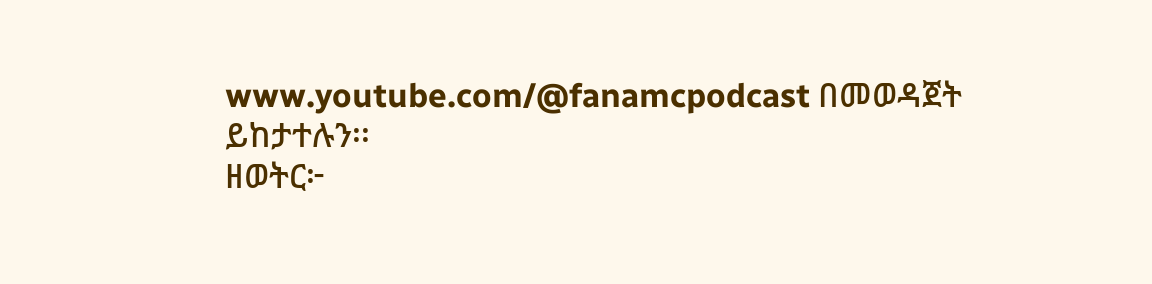www.youtube.com/@fanamcpodcast በመወዳጀት ይከታተሉን፡፡
ዘወትር፦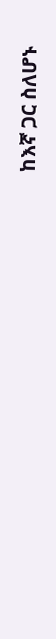ከእኛ ጋር ስለሆኑ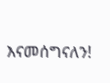እናመሰግናለን!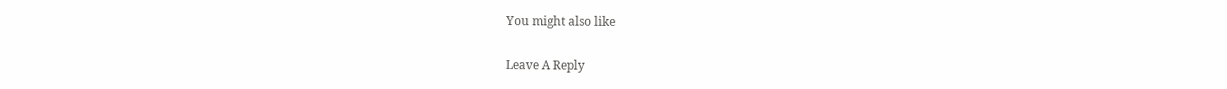You might also like

Leave A Reply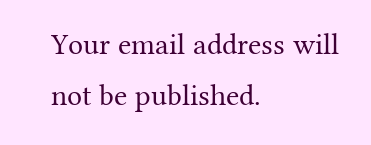Your email address will not be published.